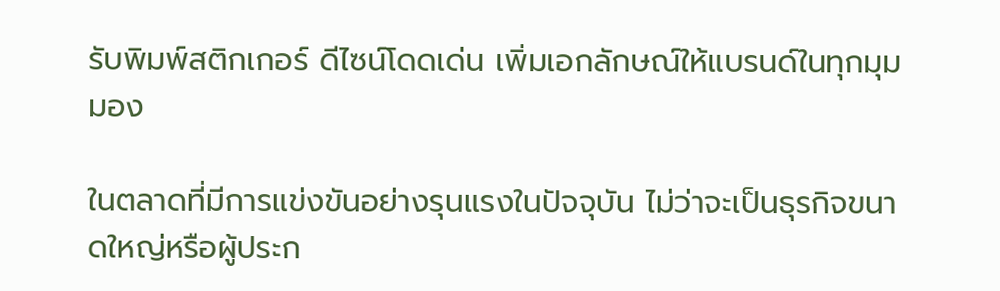รับพิมพ์สติกเกอร์ ดีไซน์โดดเด่น เพิ่มเอกลักษณ์ให้แบรนด์ในทุกมุมมอง

ในตลาดที่มีการแข่งขันอย่างรุนแรงในปัจจุบัน ไม่ว่าจะเป็นธุรกิจขนาดใหญ่หรือผู้ประก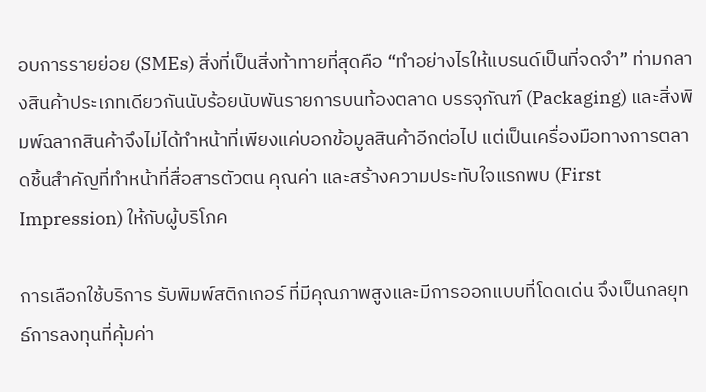อบการรายย่อย (SMEs) สิ่งที่เป็นสิ่งท้าทายที่สุดคือ “ทำอย่างไรให้แบรนด์เป็นที่จดจำ” ท่ามกลางสินค้าประเภทเดียวกันนับร้อยนับพันรายการบนท้องตลาด บรรจุภัณฑ์ (Packaging) และสิ่งพิมพ์ฉลากสินค้าจึงไม่ได้ทำหน้าที่เพียงแค่บอกข้อมูลสินค้าอีกต่อไป แต่เป็นเครื่องมือทางการตลาดชิ้นสำคัญที่ทำหน้าที่สื่อสารตัวตน คุณค่า และสร้างความประทับใจแรกพบ (First Impression) ให้กับผู้บริโภค

การเลือกใช้บริการ รับพิมพ์สติกเกอร์ ที่มีคุณภาพสูงและมีการออกแบบที่โดดเด่น จึงเป็นกลยุทธ์การลงทุนที่คุ้มค่า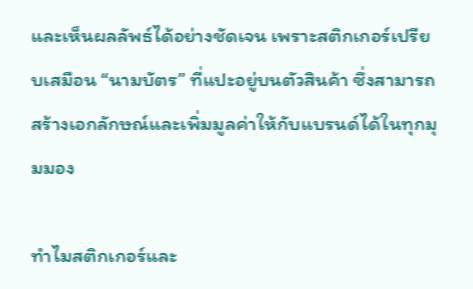และเห็นผลลัพธ์ได้อย่างชัดเจน เพราะสติกเกอร์เปรียบเสมือน “นามบัตร” ที่แปะอยู่บนตัวสินค้า ซึ่งสามารถสร้างเอกลักษณ์และเพิ่มมูลค่าให้กับแบรนด์ได้ในทุกมุมมอง

ทำไมสติกเกอร์และ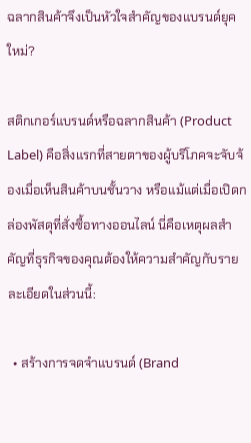ฉลากสินค้าจึงเป็นหัวใจสำคัญของแบรนด์ยุคใหม่?

สติกเกอร์แบรนด์หรือฉลากสินค้า (Product Label) คือสิ่งแรกที่สายตาของผู้บริโภคจะจับจ้องเมื่อเห็นสินค้าบนชั้นวาง หรือแม้แต่เมื่อเปิดกล่องพัสดุที่สั่งซื้อทางออนไลน์ นี่คือเหตุผลสำคัญที่ธุรกิจของคุณต้องให้ความสำคัญกับรายละเอียดในส่วนนี้:

  • สร้างการจดจำแบรนด์ (Brand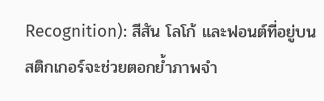Recognition): สีสัน โลโก้ และฟอนต์ที่อยู่บนสติกเกอร์จะช่วยตอกย้ำภาพจำ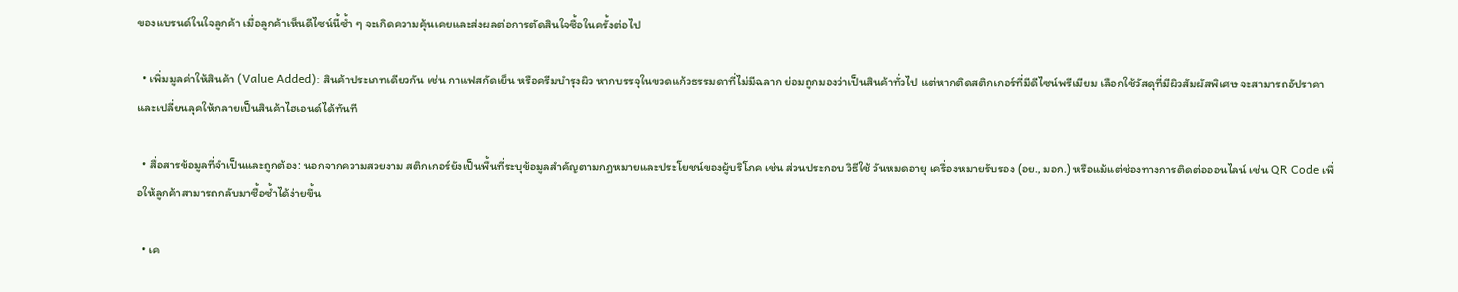ของแบรนด์ในใจลูกค้า เมื่อลูกค้าเห็นดีไซน์นี้ซ้ำ ๆ จะเกิดความคุ้นเคยและส่งผลต่อการตัดสินใจซื้อในครั้งต่อไป

  • เพิ่มมูลค่าให้สินค้า (Value Added): สินค้าประเภทเดียวกัน เช่น กาแฟสกัดเย็น หรือครีมบำรุงผิว หากบรรจุในขวดแก้วธรรมดาที่ไม่มีฉลาก ย่อมถูกมองว่าเป็นสินค้าทั่วไป แต่หากติดสติกเกอร์ที่มีดีไซน์พรีเมียม เลือกใช้วัสดุที่มีผิวสัมผัสพิเศษ จะสามารถอัปราคาและเปลี่ยนลุคให้กลายเป็นสินค้าไฮเอนด์ได้ทันที

  • สื่อสารข้อมูลที่จำเป็นและถูกต้อง: นอกจากความสวยงาม สติกเกอร์ยังเป็นพื้นที่ระบุข้อมูลสำคัญตามกฎหมายและประโยชน์ของผู้บริโภค เช่น ส่วนประกอบ วิธีใช้ วันหมดอายุ เครื่องหมายรับรอง (อย., มอก.) หรือแม้แต่ช่องทางการติดต่อออนไลน์ เช่น QR Code เพื่อให้ลูกค้าสามารถกลับมาซื้อซ้ำได้ง่ายขึ้น

  • เค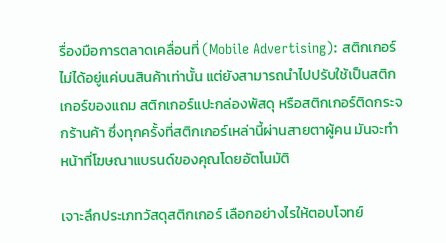รื่องมือการตลาดเคลื่อนที่ (Mobile Advertising): สติกเกอร์ไม่ได้อยู่แค่บนสินค้าเท่านั้น แต่ยังสามารถนำไปปรับใช้เป็นสติกเกอร์ของแถม สติกเกอร์แปะกล่องพัสดุ หรือสติกเกอร์ติดกระจกร้านค้า ซึ่งทุกครั้งที่สติกเกอร์เหล่านี้ผ่านสายตาผู้คน มันจะทำหน้าที่โฆษณาแบรนด์ของคุณโดยอัตโนมัติ

เจาะลึกประเภทวัสดุสติกเกอร์ เลือกอย่างไรให้ตอบโจทย์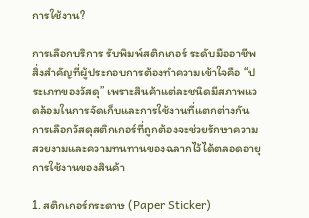การใช้งาน?

การเลือกบริการ รับพิมพ์สติกเกอร์ ระดับมืออาชีพ สิ่งสำคัญที่ผู้ประกอบการต้องทำความเข้าใจคือ “ประเภทของวัสดุ” เพราะสินค้าแต่ละชนิดมีสภาพแวดล้อมในการจัดเก็บและการใช้งานที่แตกต่างกัน การเลือกวัสดุสติกเกอร์ที่ถูกต้องจะช่วยรักษาความสวยงามและความทนทานของฉลากไว้ได้ตลอดอายุการใช้งานของสินค้า

1. สติกเกอร์กระดาษ (Paper Sticker)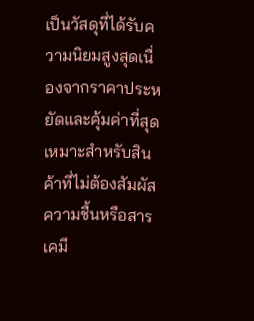เป็นวัสดุที่ได้รับความนิยมสูงสุดเนื่องจากราคาประหยัดและคุ้มค่าที่สุด เหมาะสำหรับสินค้าที่ไม่ต้องสัมผัสความชื้นหรือสารเคมี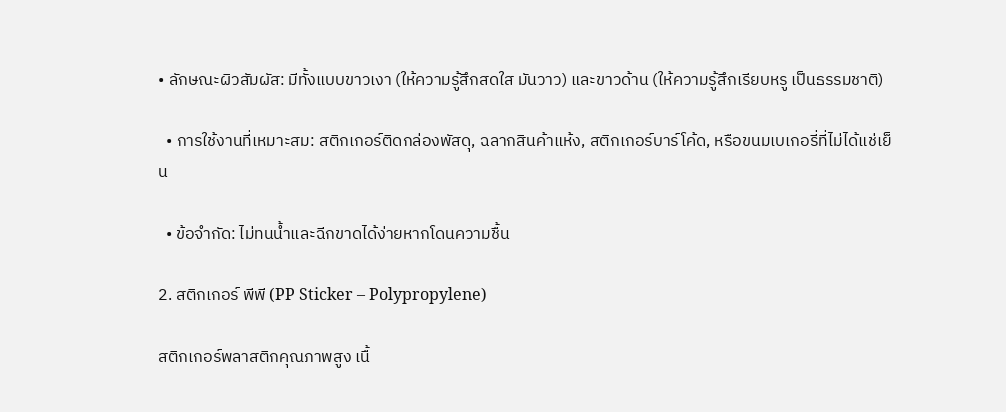• ลักษณะผิวสัมผัส: มีทั้งแบบขาวเงา (ให้ความรู้สึกสดใส มันวาว) และขาวด้าน (ให้ความรู้สึกเรียบหรู เป็นธรรมชาติ)

  • การใช้งานที่เหมาะสม: สติกเกอร์ติดกล่องพัสดุ, ฉลากสินค้าแห้ง, สติกเกอร์บาร์โค้ด, หรือขนมเบเกอรี่ที่ไม่ได้แช่เย็น

  • ข้อจำกัด: ไม่ทนน้ำและฉีกขาดได้ง่ายหากโดนความชื้น

2. สติกเกอร์ พีพี (PP Sticker – Polypropylene)

สติกเกอร์พลาสติกคุณภาพสูง เนื้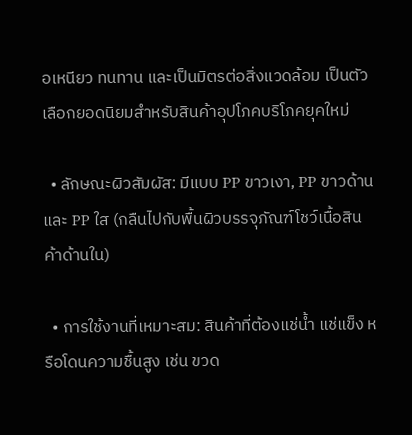อเหนียว ทนทาน และเป็นมิตรต่อสิ่งแวดล้อม เป็นตัวเลือกยอดนิยมสำหรับสินค้าอุปโภคบริโภคยุคใหม่

  • ลักษณะผิวสัมผัส: มีแบบ PP ขาวเงา, PP ขาวด้าน และ PP ใส (กลืนไปกับพื้นผิวบรรจุภัณฑ์โชว์เนื้อสินค้าด้านใน)

  • การใช้งานที่เหมาะสม: สินค้าที่ต้องแช่น้ำ แช่แข็ง หรือโดนความชื้นสูง เช่น ขวด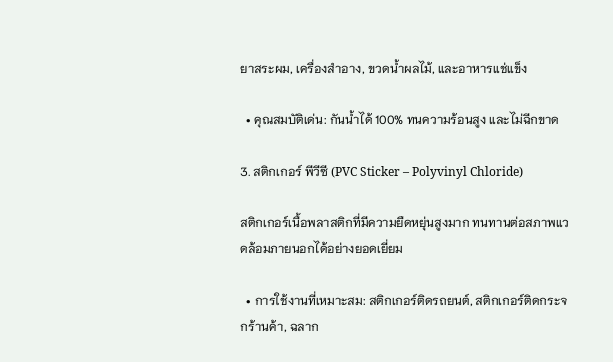ยาสระผม, เครื่องสำอาง, ขวดน้ำผลไม้, และอาหารแช่แข็ง

  • คุณสมบัติเด่น: กันน้ำได้ 100% ทนความร้อนสูง และไม่ฉีกขาด

3. สติกเกอร์ พีวีซี (PVC Sticker – Polyvinyl Chloride)

สติกเกอร์เนื้อพลาสติกที่มีความยืดหยุ่นสูงมาก ทนทานต่อสภาพแวดล้อมภายนอกได้อย่างยอดเยี่ยม

  • การใช้งานที่เหมาะสม: สติกเกอร์ติดรถยนต์, สติกเกอร์ติดกระจกร้านค้า, ฉลาก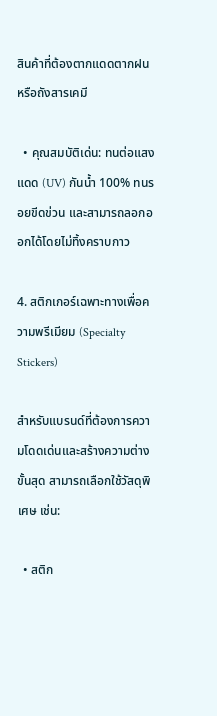สินค้าที่ต้องตากแดดตากฝน หรือถังสารเคมี

  • คุณสมบัติเด่น: ทนต่อแสงแดด (UV) กันน้ำ 100% ทนรอยขีดข่วน และสามารถลอกออกได้โดยไม่ทิ้งคราบกาว

4. สติกเกอร์เฉพาะทางเพื่อความพรีเมียม (Specialty Stickers)

สำหรับแบรนด์ที่ต้องการความโดดเด่นและสร้างความต่างขั้นสุด สามารถเลือกใช้วัสดุพิเศษ เช่น:

  • สติก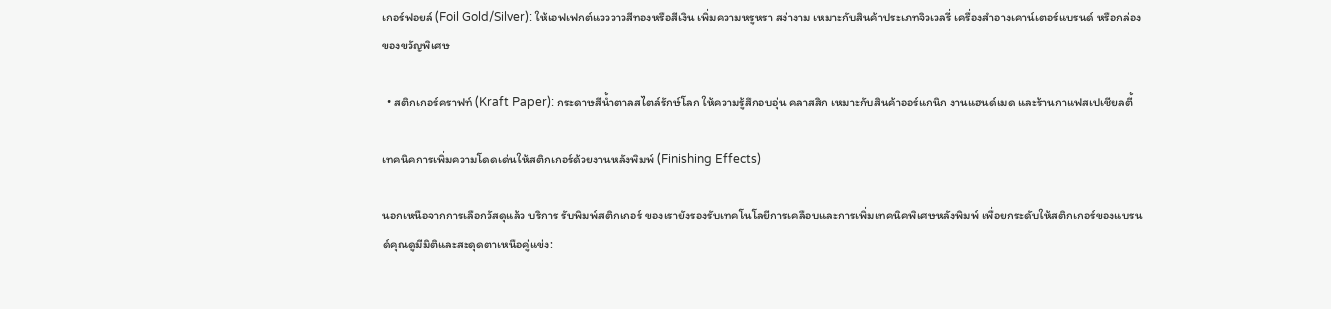เกอร์ฟอยล์ (Foil Gold/Silver): ให้เอฟเฟกต์แวววาวสีทองหรือสีเงิน เพิ่มความหรูหรา สง่างาม เหมาะกับสินค้าประเภทจิวเวลรี่ เครื่องสำอางเคาน์เตอร์แบรนด์ หรือกล่องของขวัญพิเศษ

  • สติกเกอร์คราฟท์ (Kraft Paper): กระดาษสีน้ำตาลสไตล์รักษ์โลก ให้ความรู้สึกอบอุ่น คลาสสิก เหมาะกับสินค้าออร์แกนิก งานแฮนด์เมด และร้านกาแฟสเปเชียลตี้

เทคนิคการเพิ่มความโดดเด่นให้สติกเกอร์ด้วยงานหลังพิมพ์ (Finishing Effects)

นอกเหนือจากการเลือกวัสดุแล้ว บริการ รับพิมพ์สติกเกอร์ ของเรายังรองรับเทคโนโลยีการเคลือบและการเพิ่มเทคนิคพิเศษหลังพิมพ์ เพื่อยกระดับให้สติกเกอร์ของแบรนด์คุณดูมีมิติและสะดุดตาเหนือคู่แข่ง: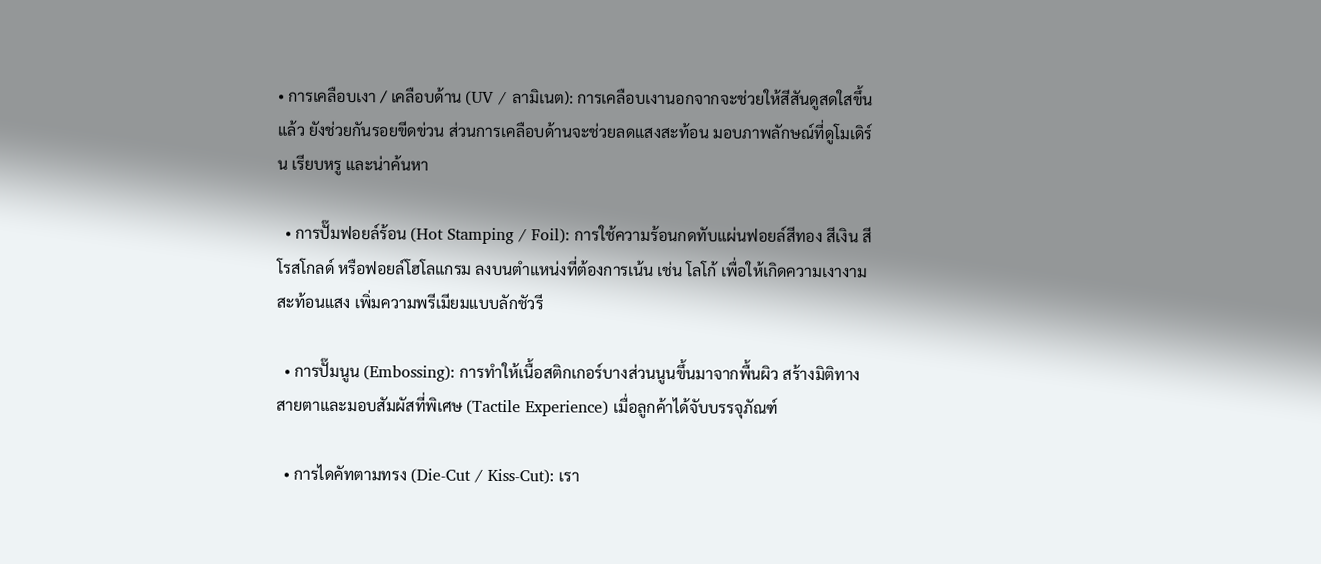• การเคลือบเงา / เคลือบด้าน (UV / ลามิเนต): การเคลือบเงานอกจากจะช่วยให้สีสันดูสดใสขึ้นแล้ว ยังช่วยกันรอยขีดข่วน ส่วนการเคลือบด้านจะช่วยลดแสงสะท้อน มอบภาพลักษณ์ที่ดูโมเดิร์น เรียบหรู และน่าค้นหา

  • การปั๊มฟอยล์ร้อน (Hot Stamping / Foil): การใช้ความร้อนกดทับแผ่นฟอยล์สีทอง สีเงิน สีโรสโกลด์ หรือฟอยล์โฮโลแกรม ลงบนตำแหน่งที่ต้องการเน้น เช่น โลโก้ เพื่อให้เกิดความเงางามสะท้อนแสง เพิ่มความพรีเมียมแบบลักชัวรี

  • การปั๊มนูน (Embossing): การทำให้เนื้อสติกเกอร์บางส่วนนูนขึ้นมาจากพื้นผิว สร้างมิติทางสายตาและมอบสัมผัสที่พิเศษ (Tactile Experience) เมื่อลูกค้าได้จับบรรจุภัณฑ์

  • การไดคัทตามทรง (Die-Cut / Kiss-Cut): เรา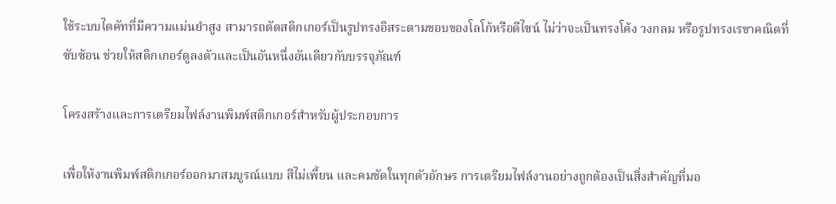ใช้ระบบไดคัทที่มีความแม่นยำสูง สามารถตัดสติกเกอร์เป็นรูปทรงอิสระตามขอบของโลโก้หรือดีไซน์ ไม่ว่าจะเป็นทรงโค้ง วงกลม หรือรูปทรงเรขาคณิตที่ซับซ้อน ช่วยให้สติกเกอร์ดูลงตัวและเป็นอันหนึ่งอันเดียวกับบรรจุภัณฑ์

โครงสร้างและการเตรียมไฟล์งานพิมพ์สติกเกอร์สำหรับผู้ประกอบการ

เพื่อให้งานพิมพ์สติกเกอร์ออกมาสมบูรณ์แบบ สีไม่เพี้ยน และคมชัดในทุกตัวอักษร การเตรียมไฟล์งานอย่างถูกต้องเป็นสิ่งสำคัญที่มอ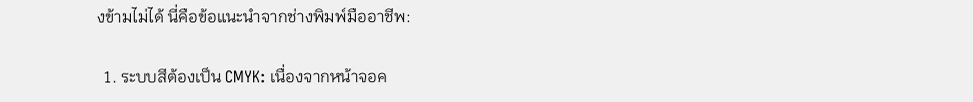งข้ามไม่ได้ นี่คือข้อแนะนำจากช่างพิมพ์มืออาชีพ:

  1. ระบบสีต้องเป็น CMYK: เนื่องจากหน้าจอค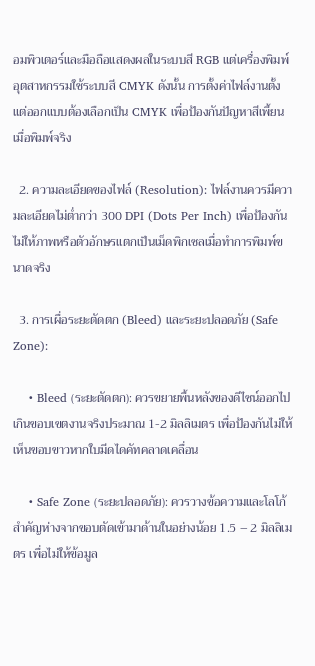อมพิวเตอร์และมือถือแสดงผลในระบบสี RGB แต่เครื่องพิมพ์อุตสาหกรรมใช้ระบบสี CMYK ดังนั้น การตั้งค่าไฟล์งานตั้งแต่ออกแบบต้องเลือกเป็น CMYK เพื่อป้องกันปัญหาสีเพี้ยนเมื่อพิมพ์จริง

  2. ความละเอียดของไฟล์ (Resolution): ไฟล์งานควรมีความละเอียดไม่ต่ำกว่า 300 DPI (Dots Per Inch) เพื่อป้องกันไม่ให้ภาพหรือตัวอักษรแตกเป็นเม็ดพิกเซลเมื่อทำการพิมพ์ขนาดจริง

  3. การเผื่อระยะตัดตก (Bleed) และระยะปลอดภัย (Safe Zone):

    • Bleed (ระยะตัดตก): ควรขยายพื้นหลังของดีไซน์ออกไปเกินขอบเขตงานจริงประมาณ 1-2 มิลลิเมตร เพื่อป้องกันไม่ให้เห็นขอบขาวหากใบมีดไดคัทคลาดเคลื่อน

    • Safe Zone (ระยะปลอดภัย): ควรวางข้อความและโลโก้สำคัญห่างจากขอบตัดเข้ามาด้านในอย่างน้อย 1.5 – 2 มิลลิเมตร เพื่อไม่ให้ข้อมูล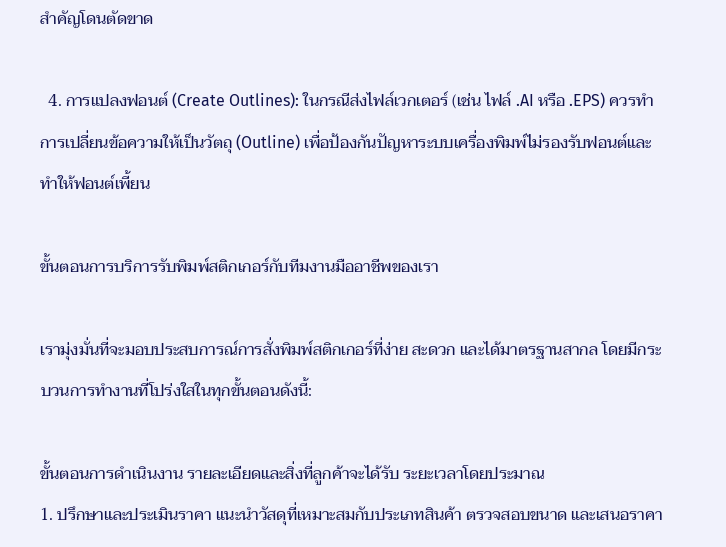สำคัญโดนตัดขาด

  4. การแปลงฟอนต์ (Create Outlines): ในกรณีส่งไฟล์เวกเตอร์ (เช่น ไฟล์ .AI หรือ .EPS) ควรทำการเปลี่ยนข้อความให้เป็นวัตถุ (Outline) เพื่อป้องกันปัญหาระบบเครื่องพิมพ์ไม่รองรับฟอนต์และทำให้ฟอนต์เพี้ยน

ขั้นตอนการบริการรับพิมพ์สติกเกอร์กับทีมงานมืออาชีพของเรา

เรามุ่งมั่นที่จะมอบประสบการณ์การสั่งพิมพ์สติกเกอร์ที่ง่าย สะดวก และได้มาตรฐานสากล โดยมีกระบวนการทำงานที่โปร่งใสในทุกขั้นตอนดังนี้:

ขั้นตอนการดำเนินงาน รายละเอียดและสิ่งที่ลูกค้าจะได้รับ ระยะเวลาโดยประมาณ
1. ปรึกษาและประเมินราคา แนะนำวัสดุที่เหมาะสมกับประเภทสินค้า ตรวจสอบขนาด และเสนอราคา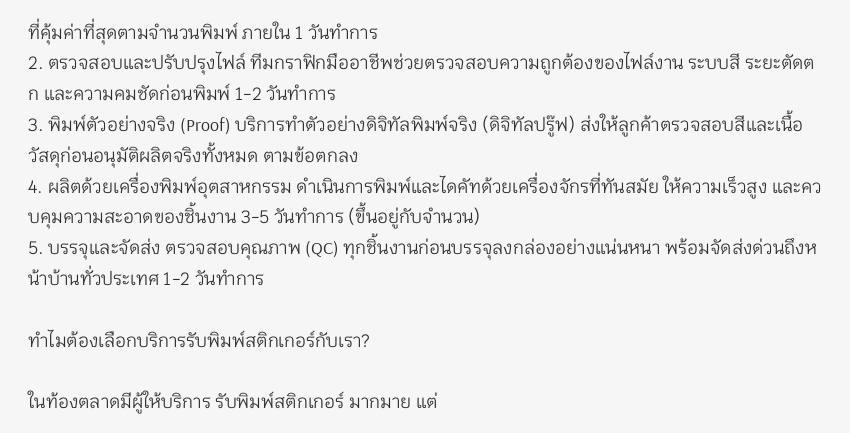ที่คุ้มค่าที่สุดตามจำนวนพิมพ์ ภายใน 1 วันทำการ
2. ตรวจสอบและปรับปรุงไฟล์ ทีมกราฟิกมืออาชีพช่วยตรวจสอบความถูกต้องของไฟล์งาน ระบบสี ระยะตัดตก และความคมชัดก่อนพิมพ์ 1-2 วันทำการ
3. พิมพ์ตัวอย่างจริง (Proof) บริการทำตัวอย่างดิจิทัลพิมพ์จริง (ดิจิทัลปรู๊ฟ) ส่งให้ลูกค้าตรวจสอบสีและเนื้อวัสดุก่อนอนุมัติผลิตจริงทั้งหมด ตามข้อตกลง
4. ผลิตด้วยเครื่องพิมพ์อุตสาหกรรม ดำเนินการพิมพ์และไดคัทด้วยเครื่องจักรที่ทันสมัย ให้ความเร็วสูง และควบคุมความสะอาดของชิ้นงาน 3-5 วันทำการ (ขึ้นอยู่กับจำนวน)
5. บรรจุและจัดส่ง ตรวจสอบคุณภาพ (QC) ทุกชิ้นงานก่อนบรรจุลงกล่องอย่างแน่นหนา พร้อมจัดส่งด่วนถึงหน้าบ้านทั่วประเทศ 1-2 วันทำการ

ทำไมต้องเลือกบริการรับพิมพ์สติกเกอร์กับเรา?

ในท้องตลาดมีผู้ให้บริการ รับพิมพ์สติกเกอร์ มากมาย แต่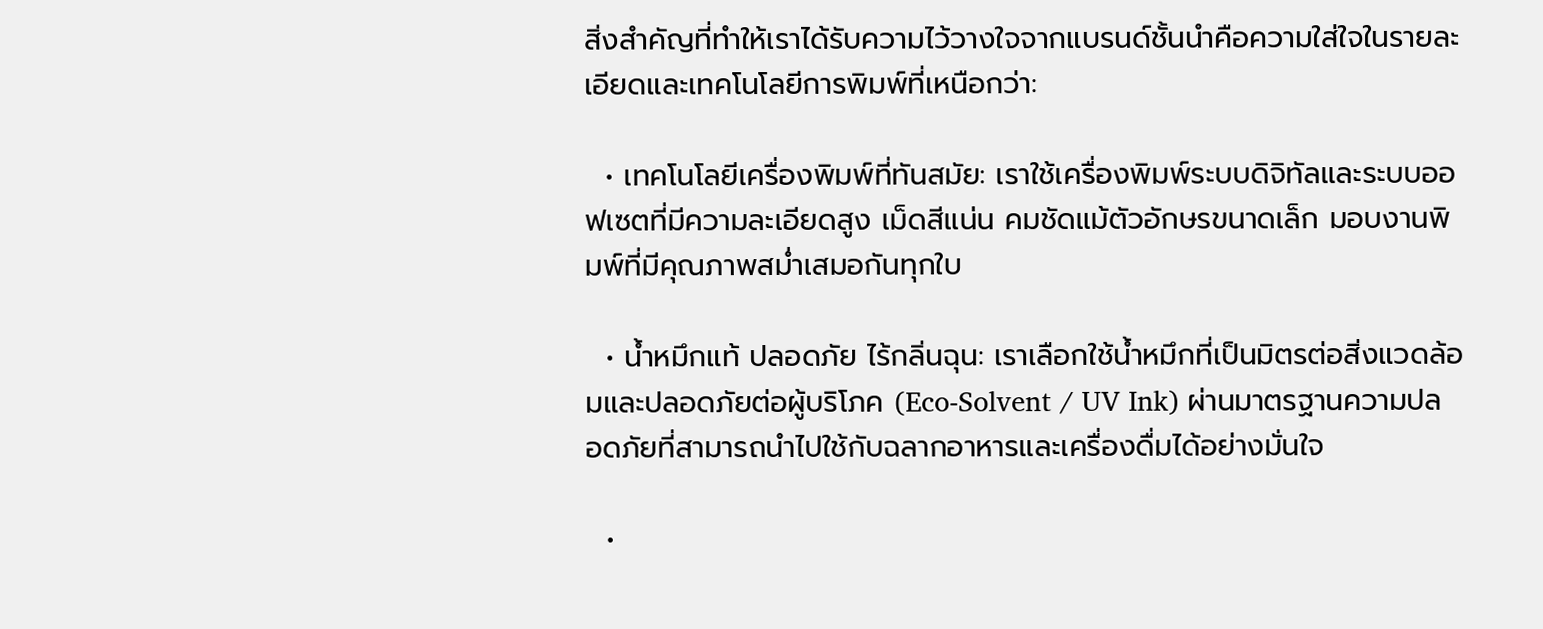สิ่งสำคัญที่ทำให้เราได้รับความไว้วางใจจากแบรนด์ชั้นนำคือความใส่ใจในรายละเอียดและเทคโนโลยีการพิมพ์ที่เหนือกว่า:

  • เทคโนโลยีเครื่องพิมพ์ที่ทันสมัย: เราใช้เครื่องพิมพ์ระบบดิจิทัลและระบบออฟเซตที่มีความละเอียดสูง เม็ดสีแน่น คมชัดแม้ตัวอักษรขนาดเล็ก มอบงานพิมพ์ที่มีคุณภาพสม่ำเสมอกันทุกใบ

  • น้ำหมึกแท้ ปลอดภัย ไร้กลิ่นฉุน: เราเลือกใช้น้ำหมึกที่เป็นมิตรต่อสิ่งแวดล้อมและปลอดภัยต่อผู้บริโภค (Eco-Solvent / UV Ink) ผ่านมาตรฐานความปลอดภัยที่สามารถนำไปใช้กับฉลากอาหารและเครื่องดื่มได้อย่างมั่นใจ

  •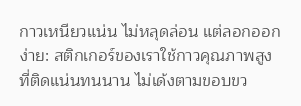กาวเหนียวแน่น ไม่หลุดล่อน แต่ลอกออกง่าย: สติกเกอร์ของเราใช้กาวคุณภาพสูงที่ติดแน่นทนนาน ไม่เด้งตามขอบขว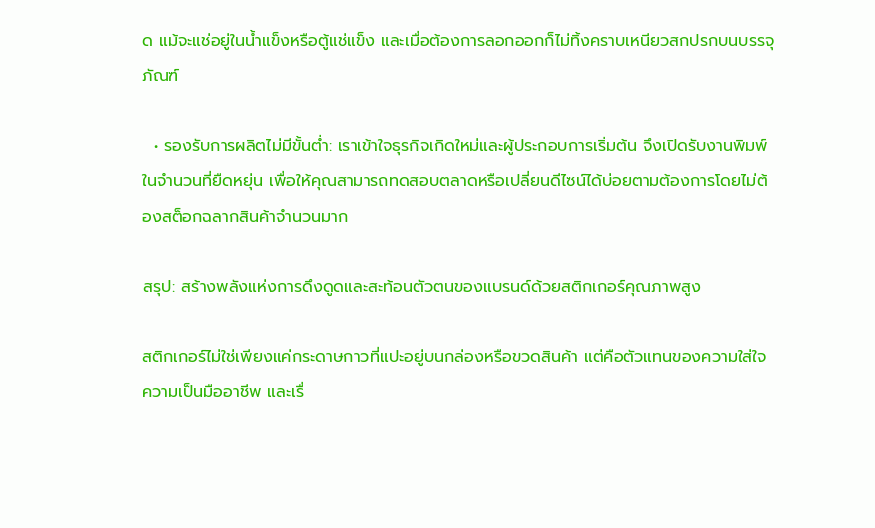ด แม้จะแช่อยู่ในน้ำแข็งหรือตู้แช่แข็ง และเมื่อต้องการลอกออกก็ไม่ทิ้งคราบเหนียวสกปรกบนบรรจุภัณฑ์

  • รองรับการผลิตไม่มีขั้นต่ำ: เราเข้าใจธุรกิจเกิดใหม่และผู้ประกอบการเริ่มต้น จึงเปิดรับงานพิมพ์ในจำนวนที่ยืดหยุ่น เพื่อให้คุณสามารถทดสอบตลาดหรือเปลี่ยนดีไซน์ได้บ่อยตามต้องการโดยไม่ต้องสต็อกฉลากสินค้าจำนวนมาก

สรุป: สร้างพลังแห่งการดึงดูดและสะท้อนตัวตนของแบรนด์ด้วยสติกเกอร์คุณภาพสูง

สติกเกอร์ไม่ใช่เพียงแค่กระดาษกาวที่แปะอยู่บนกล่องหรือขวดสินค้า แต่คือตัวแทนของความใส่ใจ ความเป็นมืออาชีพ และเรื่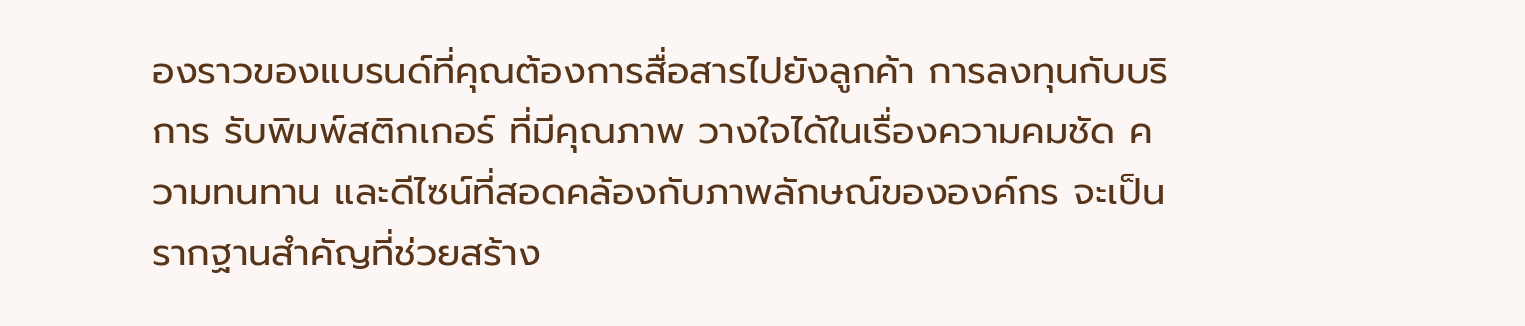องราวของแบรนด์ที่คุณต้องการสื่อสารไปยังลูกค้า การลงทุนกับบริการ รับพิมพ์สติกเกอร์ ที่มีคุณภาพ วางใจได้ในเรื่องความคมชัด ความทนทาน และดีไซน์ที่สอดคล้องกับภาพลักษณ์ขององค์กร จะเป็นรากฐานสำคัญที่ช่วยสร้าง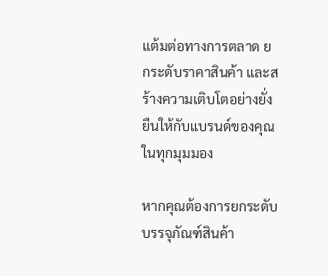แต้มต่อทางการตลาด ยกระดับราคาสินค้า และสร้างความเติบโตอย่างยั่งยืนให้กับแบรนด์ของคุณในทุกมุมมอง

หากคุณต้องการยกระดับบรรจุภัณฑ์สินค้า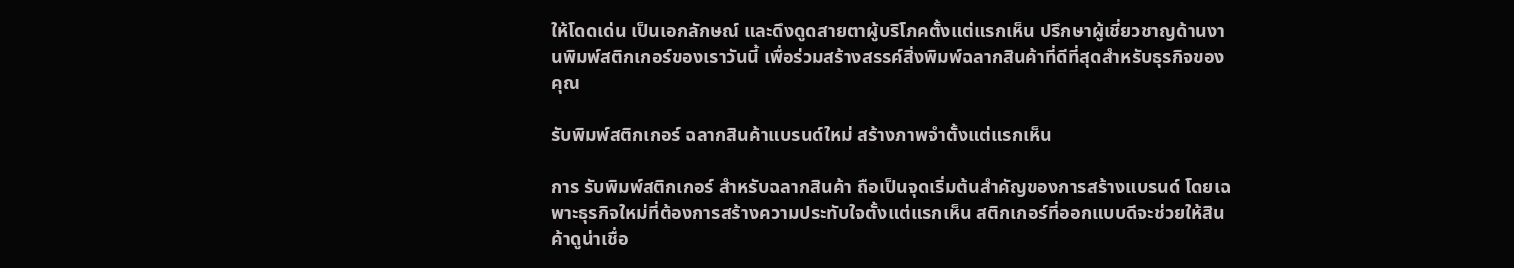ให้โดดเด่น เป็นเอกลักษณ์ และดึงดูดสายตาผู้บริโภคตั้งแต่แรกเห็น ปรึกษาผู้เชี่ยวชาญด้านงานพิมพ์สติกเกอร์ของเราวันนี้ เพื่อร่วมสร้างสรรค์สิ่งพิมพ์ฉลากสินค้าที่ดีที่สุดสำหรับธุรกิจของคุณ

รับพิมพ์สติกเกอร์ ฉลากสินค้าแบรนด์ใหม่ สร้างภาพจำตั้งแต่แรกเห็น

การ รับพิมพ์สติกเกอร์ สำหรับฉลากสินค้า ถือเป็นจุดเริ่มต้นสำคัญของการสร้างแบรนด์ โดยเฉพาะธุรกิจใหม่ที่ต้องการสร้างความประทับใจตั้งแต่แรกเห็น สติกเกอร์ที่ออกแบบดีจะช่วยให้สินค้าดูน่าเชื่อ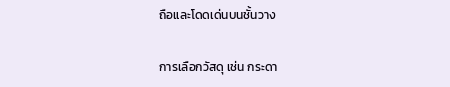ถือและโดดเด่นบนชั้นวาง

การเลือกวัสดุ เช่น กระดา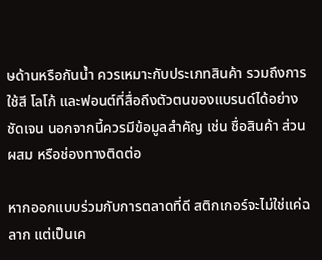ษด้านหรือกันน้ำ ควรเหมาะกับประเภทสินค้า รวมถึงการใช้สี โลโก้ และฟอนต์ที่สื่อถึงตัวตนของแบรนด์ได้อย่างชัดเจน นอกจากนี้ควรมีข้อมูลสำคัญ เช่น ชื่อสินค้า ส่วนผสม หรือช่องทางติดต่อ

หากออกแบบร่วมกับการตลาดที่ดี สติกเกอร์จะไม่ใช่แค่ฉลาก แต่เป็นเค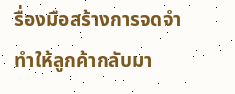รื่องมือสร้างการจดจำ ทำให้ลูกค้ากลับมา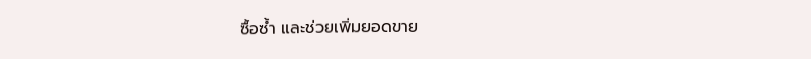ซื้อซ้ำ และช่วยเพิ่มยอดขาย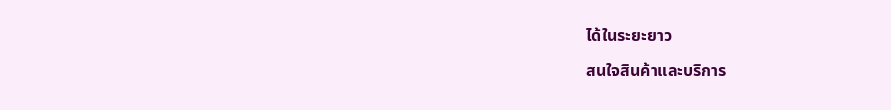ได้ในระยะยาว

สนใจสินค้าและบริการ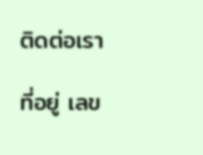ติดต่อเรา

ที่อยู่ เลข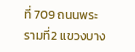ที่ 709 ถนนพระรามที่2 แขวงบาง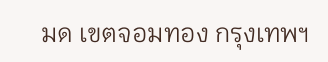มด เขตจอมทอง กรุงเทพฯ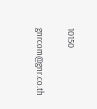10150

gnrcom@gnr.co.th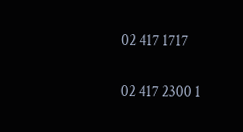02 417 1717

02 417 2300 1